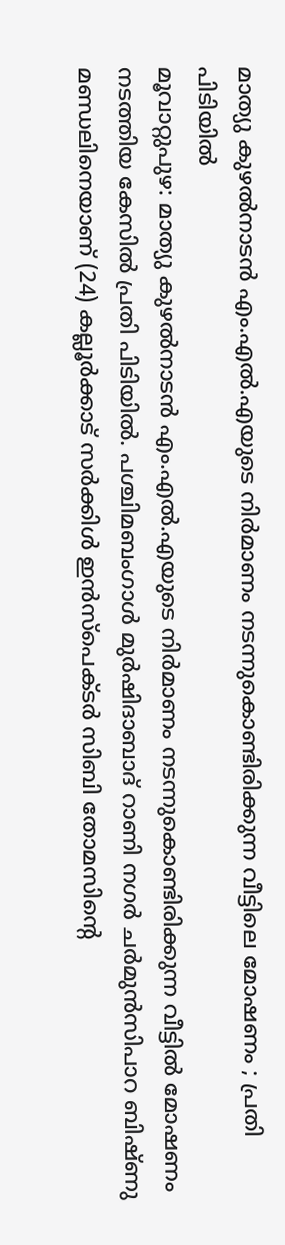മാത്യു കുഴൽനാടൻ എം.എൽ.എയുടെ നിർമാണം നടന്നുകൊണ്ടിരിക്കുന്ന വീട്ടിലെ മോഷണം ; പ്രതി പിടിയിൽ
മൂവാറ്റുപുഴ: മാത്യു കുഴൽനാടൻ എം.എൽ.എയുടെ നിർമാണം നടന്നുകൊണ്ടിരിക്കുന്ന വീട്ടിൽ മോഷണം നടത്തിയ കേസിൽ പ്രതി പിടിയിൽ. പശ്ചിമബംഗാൾ മുർഷിദാബാദ് റാണി നഗർ ചർമുൻസിപാറ ബിഷ്ണു മണ്ഡലിനെയാണ് (24) കല്ലൂർക്കാട് സർക്കിൾ ഇൻസ്പെക്ടർ സിബി തോമസിന്റെ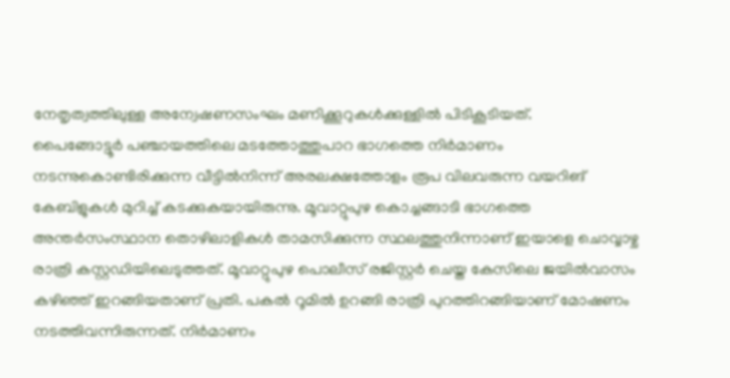നേതൃത്വത്തിലുള്ള അന്വേഷണസംഘം മണിക്കൂറുകൾക്കുള്ളിൽ പിടികൂടിയത്.
പൈങ്ങോട്ടൂർ പഞ്ചായത്തിലെ മടത്തോത്തുപാറ ഭാഗത്തെ നിർമാണം നടന്നുകൊണ്ടിരിക്കുന്ന വീട്ടിൽനിന്ന് അരലക്ഷത്തോളം രൂപ വിലവരുന്ന വയറിങ് കേബിളുകൾ മുറിച്ച് കടക്കുകയായിരുന്നു. മൂവാറ്റുപുഴ കൊച്ചങ്ങാടി ഭാഗത്തെ അന്തർസംസ്ഥാന തൊഴിലാളികൾ താമസിക്കുന്ന സ്ഥലത്തുനിന്നാണ് ഇയാളെ ചൊവ്വാഴ്ച രാത്രി കസ്റ്റഡിയിലെടുത്തത്. മൂവാറ്റുപുഴ പൊലീസ് രജിസ്റ്റർ ചെയ്ത കേസിലെ ജയിൽവാസം കഴിഞ്ഞ് ഇറങ്ങിയതാണ് പ്രതി. പകൽ റൂമിൽ ഉറങ്ങി രാത്രി പുറത്തിറങ്ങിയാണ് മോഷണം നടത്തിവന്നിരുന്നത്. നിർമാണം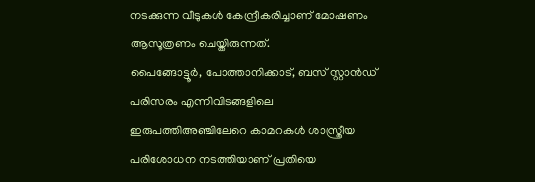നടക്കുന്ന വീടുകൾ കേന്ദ്രീകരിച്ചാണ് മോഷണം ആസൂത്രണം ചെയ്തിരുന്നത്.
പൈങ്ങോട്ടൂർ, പോത്താനിക്കാട്, ബസ് സ്റ്റാൻഡ് പരിസരം എന്നിവിടങ്ങളിലെ ഇരുപത്തിഅഞ്ചിലേറെ കാമറകൾ ശാസ്ത്രീയ പരിശോധന നടത്തിയാണ് പ്രതിയെ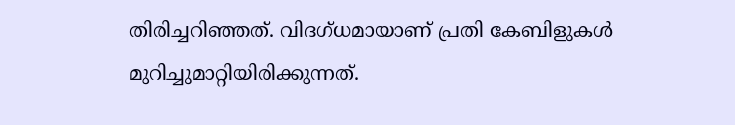തിരിച്ചറിഞ്ഞത്. വിദഗ്ധമായാണ് പ്രതി കേബിളുകൾ മുറിച്ചുമാറ്റിയിരിക്കുന്നത്.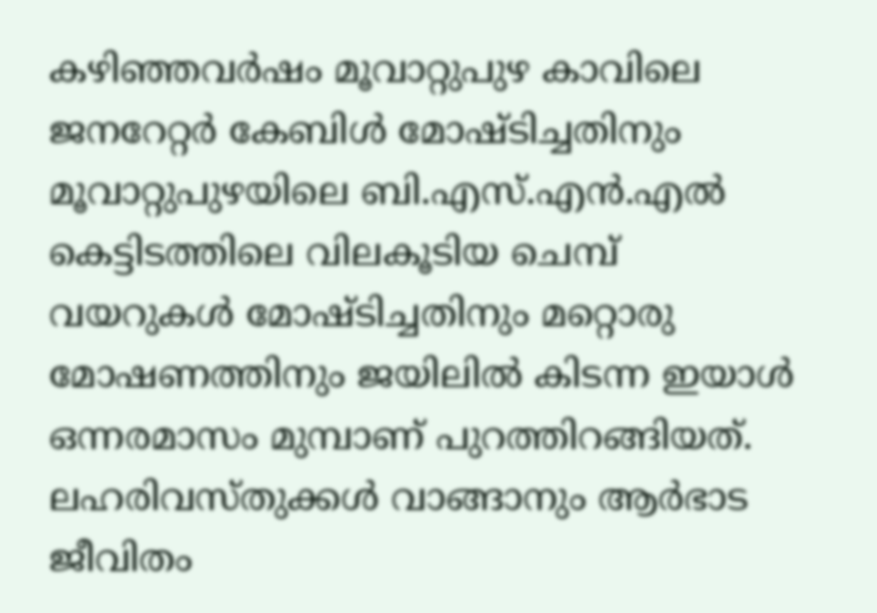കഴിഞ്ഞവർഷം മൂവാറ്റുപുഴ കാവിലെ ജനറേറ്റർ കേബിൾ മോഷ്ടിച്ചതിനും മൂവാറ്റുപുഴയിലെ ബി.എസ്.എൻ.എൽ കെട്ടിടത്തിലെ വിലകൂടിയ ചെമ്പ് വയറുകൾ മോഷ്ടിച്ചതിനും മറ്റൊരു മോഷണത്തിനും ജയിലിൽ കിടന്ന ഇയാൾ ഒന്നരമാസം മുമ്പാണ് പുറത്തിറങ്ങിയത്. ലഹരിവസ്തുക്കൾ വാങ്ങാനും ആർഭാട ജീവിതം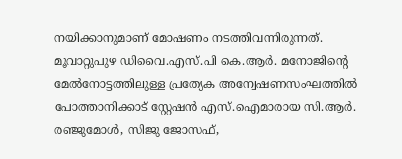നയിക്കാനുമാണ് മോഷണം നടത്തിവന്നിരുന്നത്.
മൂവാറ്റുപുഴ ഡിവൈ.എസ്.പി കെ.ആർ. മനോജിന്റെ മേൽനോട്ടത്തിലുള്ള പ്രത്യേക അന്വേഷണസംഘത്തിൽ പോത്താനിക്കാട് സ്റ്റേഷൻ എസ്.ഐമാരായ സി.ആർ. രഞ്ജുമോൾ, സിജു ജോസഫ്,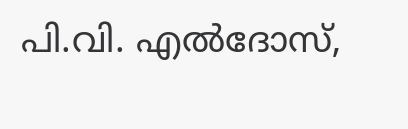പി.വി. എൽദോസ്,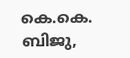കെ.കെ. ബിജു,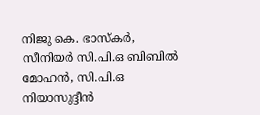നിജു കെ. ഭാസ്കർ, സീനിയർ സി.പി.ഒ ബിബിൽ മോഹൻ, സി.പി.ഒ നിയാസുദ്ദീൻ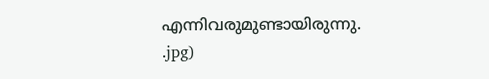എന്നിവരുമുണ്ടായിരുന്നു.
.jpg)